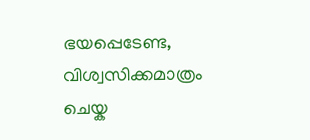ഭയപ്പെടേണ്ട, വിശ്വസിക്കമാത്രം ചെയ്ക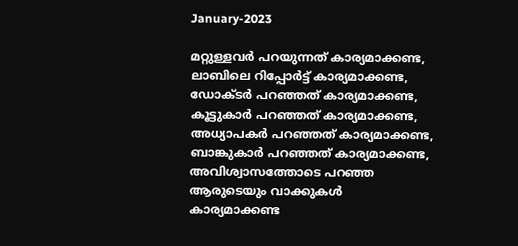January-2023

മറ്റുള്ളവർ പറയുന്നത് കാര്യമാക്കണ്ട, ലാബിലെ റിപ്പോർട്ട് കാര്യമാക്കണ്ട, ഡോക്ടർ പറഞ്ഞത് കാര്യമാക്കണ്ട, കൂട്ടുകാർ പറഞ്ഞത് കാര്യമാക്കണ്ട, അധ്യാപകർ പറഞ്ഞത് കാര്യമാക്കണ്ട, ബാങ്കുകാർ പറഞ്ഞത് കാര്യമാക്കണ്ട, അവിശ്വാസത്തോടെ പറഞ്ഞ ആരുടെയും വാക്കുകൾ കാര്യമാക്കണ്ട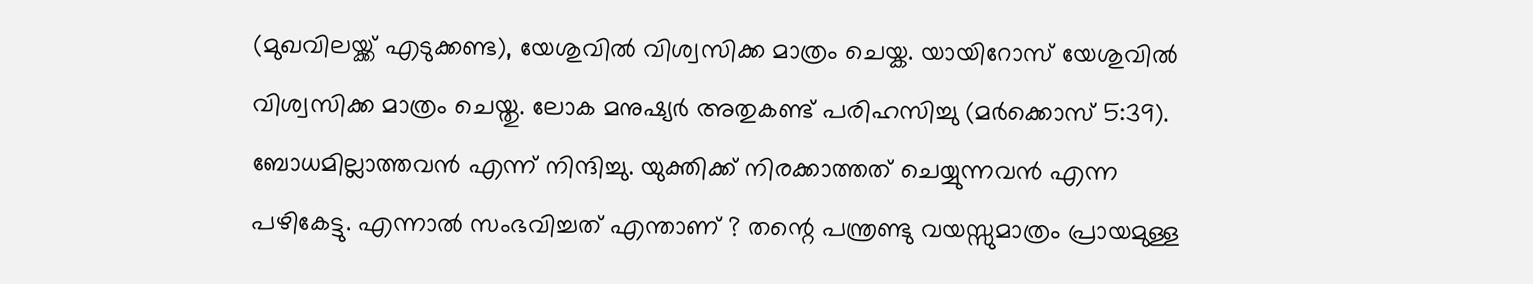(മുഖവിലയ്ക്ക് എടുക്കണ്ട), യേശുവിൽ വിശ്വസിക്ക മാത്രം ചെയ്ക. യായിറോസ് യേശുവിൽ വിശ്വസിക്ക മാത്രം ചെയ്തു. ലോക മനുഷ്യർ അതുകണ്ട് പരിഹസിച്ചു (മർക്കൊസ് 5:39). ബോധമില്ലാത്തവൻ എന്ന് നിന്ദിച്ചു. യുക്തിക്ക് നിരക്കാത്തത് ചെയ്യുന്നവൻ എന്ന പഴികേട്ടു. എന്നാൽ സംഭവിച്ചത് എന്താണ് ? തന്റെ പന്ത്രണ്ടു വയസ്സുമാത്രം പ്രായമുള്ള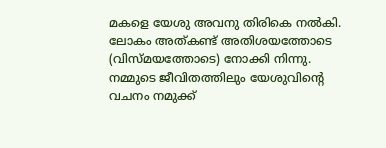മകളെ യേശു അവനു തിരികെ നൽകി. ലോകം അത്കണ്ട് അതിശയത്തോടെ (വിസ്മയത്തോടെ) നോക്കി നിന്നു. നമ്മുടെ ജീവിതത്തിലും യേശുവിന്റെ വചനം നമുക്ക്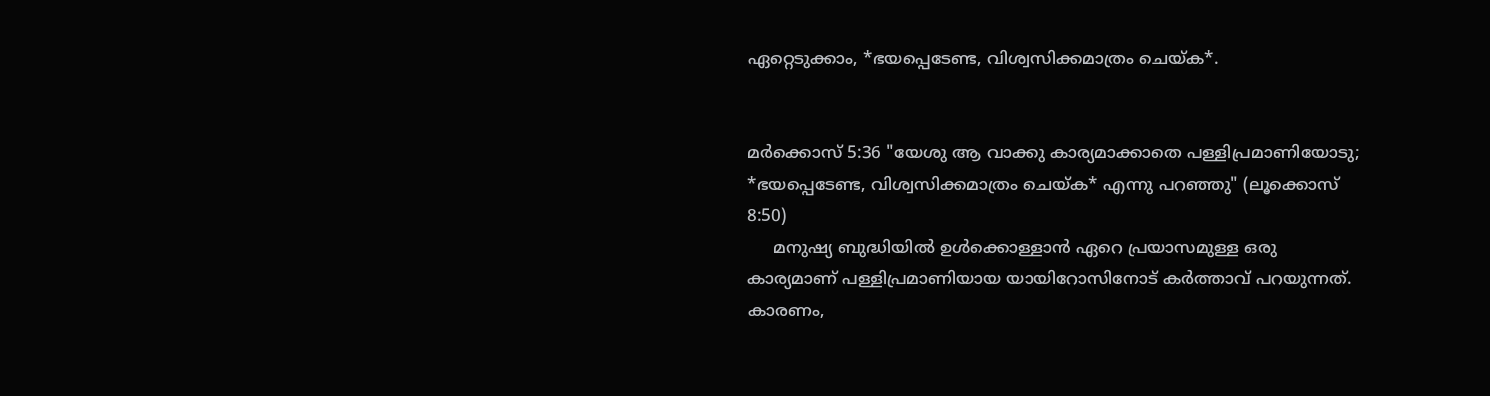ഏറ്റെടുക്കാം, *ഭയപ്പെടേണ്ട, വിശ്വസിക്കമാത്രം ചെയ്ക*.


മർക്കൊസ് 5:36 "യേശു ആ വാക്കു കാര്യമാക്കാതെ പള്ളിപ്രമാണിയോടു; *ഭയപ്പെടേണ്ട, വിശ്വസിക്കമാത്രം ചെയ്ക* എന്നു പറഞ്ഞു" (ലൂക്കൊസ് 8:50)
     മനുഷ്യ ബുദ്ധിയിൽ ഉൾക്കൊള്ളാൻ ഏറെ പ്രയാസമുള്ള ഒരു കാര്യമാണ് പള്ളിപ്രമാണിയായ യായിറോസിനോട് കർത്താവ് പറയുന്നത്. കാരണം,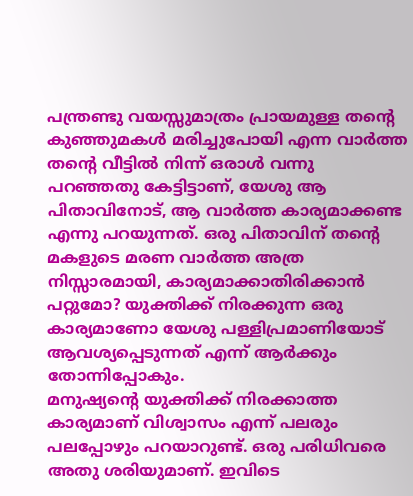പന്ത്രണ്ടു വയസ്സുമാത്രം പ്രായമുള്ള തന്റെ കുഞ്ഞുമകൾ മരിച്ചുപോയി എന്ന വാർത്ത തന്റെ വീട്ടിൽ നിന്ന് ഒരാൾ വന്നു പറഞ്ഞതു കേട്ടിട്ടാണ്, യേശു ആ പിതാവിനോട്, ആ വാർത്ത കാര്യമാക്കണ്ട എന്നു പറയുന്നത്. ഒരു പിതാവിന് തന്റെ മകളുടെ മരണ വാർത്ത അത്ര നിസ്സാരമായി, കാര്യമാക്കാതിരിക്കാൻ പറ്റുമോ? യുക്തിക്ക് നിരക്കുന്ന ഒരു കാര്യമാണോ യേശു പള്ളിപ്രമാണിയോട് ആവശ്യപ്പെടുന്നത് എന്ന് ആർക്കും തോന്നിപ്പോകും.
മനുഷ്യന്റെ യുക്തിക്ക് നിരക്കാത്ത കാര്യമാണ് വിശ്വാസം എന്ന് പലരും പലപ്പോഴും പറയാറുണ്ട്. ഒരു പരിധിവരെ അതു ശരിയുമാണ്. ഇവിടെ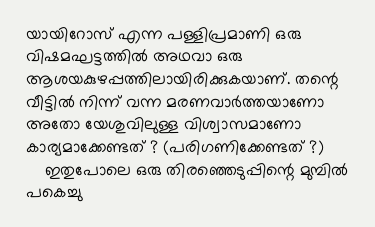യായിറോസ് എന്ന പള്ളിപ്രമാണി ഒരു വിഷമഘട്ടത്തിൽ അഥവാ ഒരു ആശയകുഴപ്പത്തിലായിരിക്കുകയാണ്. തന്റെ വീട്ടിൽ നിന്ന് വന്ന മരണവാർത്തയാണോ അതോ യേശുവിലുള്ള വിശ്വാസമാണോ കാര്യമാക്കേണ്ടത് ? (പരിഗണിക്കേണ്ടത് ?)
    ഇതുപോലെ ഒരു തിരഞ്ഞെടുപ്പിന്റെ മുമ്പിൽ പകെച്ചു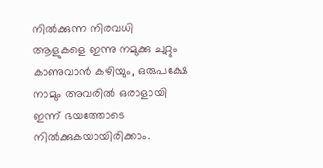നിൽക്കുന്ന നിരവധി ആളുകളെ ഇന്നു നമുക്കു ചുറ്റും കാണുവാൻ കഴിയും, ഒരുപക്ഷേ നാമും അവരിൽ ഒരാളായി ഇന്ന് ഭയത്തോടെ നിൽക്കുകയായിരിക്കാം.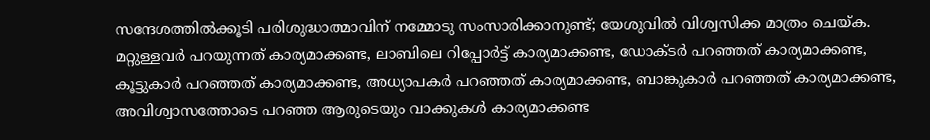സന്ദേശത്തിൽക്കൂടി പരിശുദ്ധാത്മാവിന് നമ്മോടു സംസാരിക്കാനുണ്ട്; യേശുവിൽ വിശ്വസിക്ക മാത്രം ചെയ്ക.
മറ്റുള്ളവർ പറയുന്നത് കാര്യമാക്കണ്ട, ലാബിലെ റിപ്പോർട്ട് കാര്യമാക്കണ്ട, ഡോക്ടർ പറഞ്ഞത് കാര്യമാക്കണ്ട, കൂട്ടുകാർ പറഞ്ഞത് കാര്യമാക്കണ്ട, അധ്യാപകർ പറഞ്ഞത് കാര്യമാക്കണ്ട, ബാങ്കുകാർ പറഞ്ഞത് കാര്യമാക്കണ്ട, അവിശ്വാസത്തോടെ പറഞ്ഞ ആരുടെയും വാക്കുകൾ കാര്യമാക്കണ്ട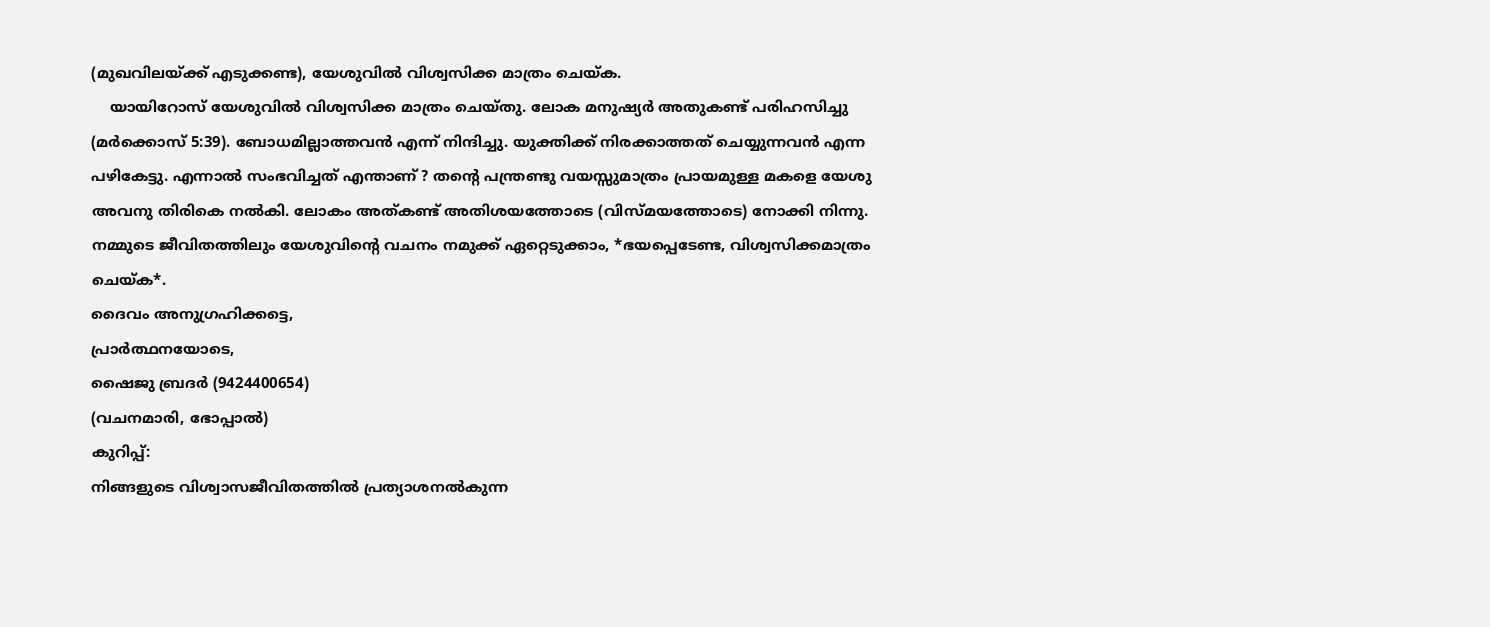(മുഖവിലയ്ക്ക് എടുക്കണ്ട), യേശുവിൽ വിശ്വസിക്ക മാത്രം ചെയ്ക.
    യായിറോസ് യേശുവിൽ വിശ്വസിക്ക മാത്രം ചെയ്തു. ലോക മനുഷ്യർ അതുകണ്ട് പരിഹസിച്ചു (മർക്കൊസ് 5:39). ബോധമില്ലാത്തവൻ എന്ന് നിന്ദിച്ചു. യുക്തിക്ക് നിരക്കാത്തത് ചെയ്യുന്നവൻ എന്ന പഴികേട്ടു. എന്നാൽ സംഭവിച്ചത് എന്താണ് ? തന്റെ പന്ത്രണ്ടു വയസ്സുമാത്രം പ്രായമുള്ള മകളെ യേശു അവനു തിരികെ നൽകി. ലോകം അത്കണ്ട് അതിശയത്തോടെ (വിസ്മയത്തോടെ) നോക്കി നിന്നു.
നമ്മുടെ ജീവിതത്തിലും യേശുവിന്റെ വചനം നമുക്ക് ഏറ്റെടുക്കാം, *ഭയപ്പെടേണ്ട, വിശ്വസിക്കമാത്രം ചെയ്ക*.
ദൈവം അനുഗ്രഹിക്കട്ടെ,
പ്രാർത്ഥനയോടെ,
ഷൈജു ബ്രദർ (9424400654)
(വചനമാരി, ഭോപ്പാൽ)
കുറിപ്പ്:
നിങ്ങളുടെ വിശ്വാസജീവിതത്തിൽ പ്രത്യാശനൽകുന്ന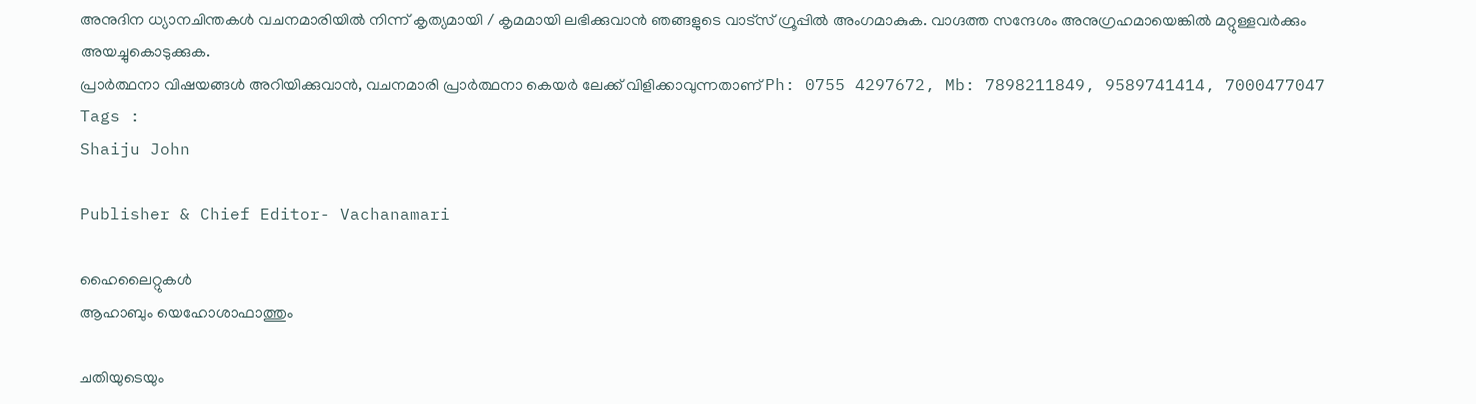അനുദിന ധ്യാനചിന്തകൾ വചനമാരിയിൽ നിന്ന് കൃത്യമായി / കൃമമായി ലഭിക്കുവാൻ ഞങ്ങളുടെ വാട്സ് ഗ്രൂപ്പിൽ അംഗമാകുക. വാഗ്ദത്ത സന്ദേശം അനുഗ്രഹമായെങ്കിൽ മറ്റുള്ളവർക്കും അയച്ചുകൊടുക്കുക.
പ്രാർത്ഥനാ വിഷയങ്ങൾ അറിയിക്കുവാൻ, വചനമാരി പ്രാർത്ഥനാ കെയർ ലേക്ക് വിളിക്കാവുന്നതാണ് Ph: 0755 4297672, Mb: 7898211849, 9589741414, 7000477047
Tags :
Shaiju John

Publisher & Chief Editor- Vachanamari

ഹൈലൈറ്റുകൾ
ആഹാബും യെഹോശാഫാത്തും

ചതിയുടെയും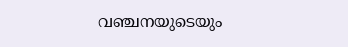വഞ്ചനയുടെയും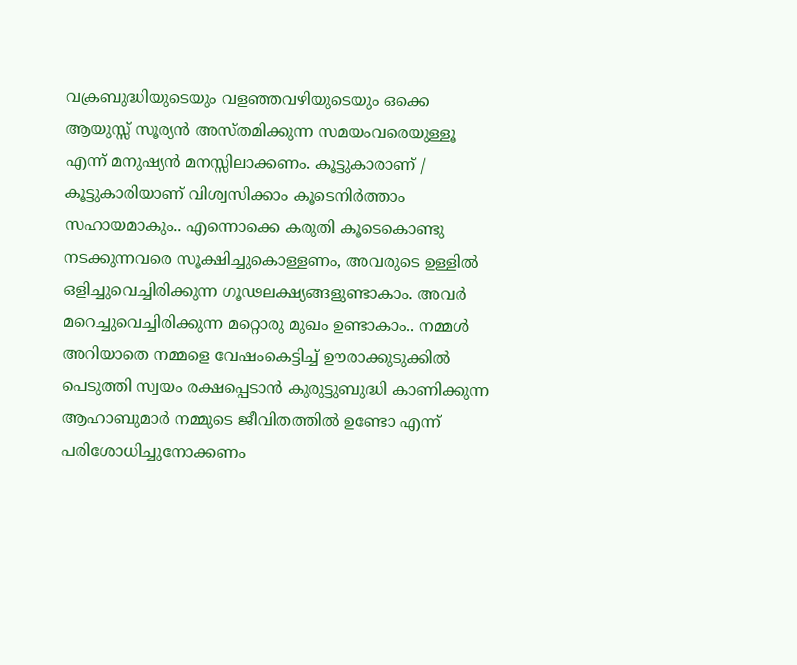വക്രബുദ്ധിയുടെയും വളഞ്ഞവഴിയുടെയും ഒക്കെ ആയുസ്സ് സൂര്യൻ അസ്തമിക്കുന്ന സമയംവരെയുള്ളൂ എന്ന് മനുഷ്യൻ മനസ്സിലാക്കണം. കൂട്ടുകാരാണ് / കൂട്ടുകാരിയാണ് വിശ്വസിക്കാം കൂടെനിർത്താം സഹായമാകും.. എന്നൊക്കെ കരുതി കൂടെകൊണ്ടു നടക്കുന്നവരെ സൂക്ഷിച്ചുകൊള്ളണം, അവരുടെ ഉള്ളിൽ ഒളിച്ചുവെച്ചിരിക്കുന്ന ഗൂഢലക്ഷ്യങ്ങളുണ്ടാകാം. അവർ മറെച്ചുവെച്ചിരിക്കുന്ന മറ്റൊരു മുഖം ഉണ്ടാകാം.. നമ്മൾ അറിയാതെ നമ്മളെ വേഷംകെട്ടിച്ച് ഊരാക്കുടുക്കിൽ പെടുത്തി സ്വയം രക്ഷപ്പെടാൻ കുരുട്ടുബുദ്ധി കാണിക്കുന്ന ആഹാബുമാർ നമ്മുടെ ജീവിതത്തിൽ ഉണ്ടോ എന്ന് പരിശോധിച്ചുനോക്കണം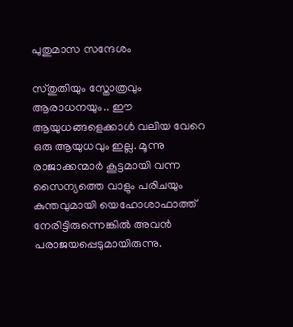പുതുമാസ സന്ദേശം

സ്തുതിയും സ്തോത്രവും ആരാധനയും.. ഈ ആയുധങ്ങളെക്കാൾ വലിയ വേറെ ഒരു ആയുധവും ഇല്ല. മൂന്നു രാജാക്കന്മാർ കൂട്ടമായി വന്ന സൈന്യത്തെ വാളും പരിചയും കുന്തവുമായി യെഹോശാഫാത്ത് നേരിട്ടിരുന്നെങ്കിൽ അവൻ പരാജയപ്പെടുമായിരുന്നു.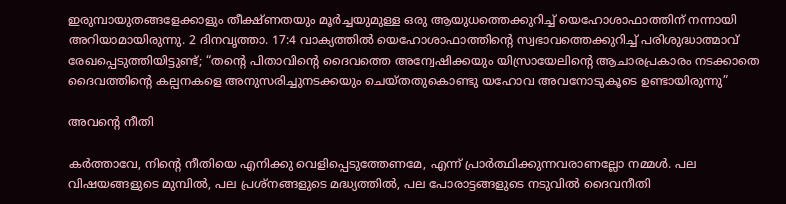ഇരുമ്പായുതങ്ങളേക്കാളും തീക്ഷ്ണതയും മൂർച്ചയുമുള്ള ഒരു ആയുധത്തെക്കുറിച്ച് യെഹോശാഫാത്തിന് നന്നായി അറിയാമായിരുന്നു. 2 ദിനവൃത്താ. 17:4 വാക്യത്തിൽ യെഹോശാഫാത്തിൻ്റെ സ്വഭാവത്തെക്കുറിച്ച് പരിശുദ്ധാത്മാവ് രേഖപ്പെടുത്തിയിട്ടുണ്ട്; “തൻ്റെ പിതാവിൻ്റെ ദൈവത്തെ അന്വേഷിക്കയും യിസ്രായേലിൻ്റെ ആചാരപ്രകാരം നടക്കാതെ ദൈവത്തിൻ്റെ കല്പനകളെ അനുസരിച്ചുനടക്കയും ചെയ്തതുകൊണ്ടു യഹോവ അവനോടുകൂടെ ഉണ്ടായിരുന്നു”

അവൻ്റെ നീതി

കർത്താവേ, നിൻ്റെ നീതിയെ എനിക്കു വെളിപ്പെടുത്തേണമേ, എന്ന് പ്രാർത്ഥിക്കുന്നവരാണല്ലോ നമ്മൾ. പല വിഷയങ്ങളുടെ മുമ്പിൽ, പല പ്രശ്നങ്ങളുടെ മദ്ധ്യത്തിൽ, പല പോരാട്ടങ്ങളുടെ നടുവിൽ ദൈവനീതി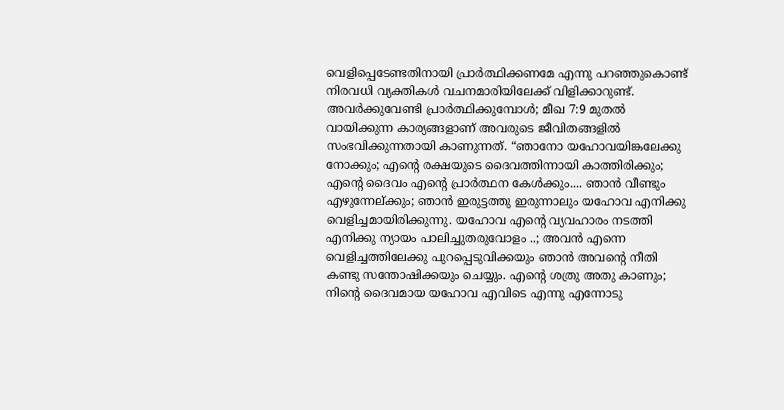വെളിപ്പെടേണ്ടതിനായി പ്രാർത്ഥിക്കണമേ എന്നു പറഞ്ഞുകൊണ്ട് നിരവധി വ്യക്തികൾ വചനമാരിയിലേക്ക് വിളിക്കാറുണ്ട്. അവർക്കുവേണ്ടി പ്രാർത്ഥിക്കുമ്പോൾ; മീഖ 7:9 മുതൽ വായിക്കുന്ന കാര്യങ്ങളാണ് അവരുടെ ജീവിതങ്ങളിൽ സംഭവിക്കുന്നതായി കാണുന്നത്. “ഞാനോ യഹോവയിങ്കലേക്കു നോക്കും; എൻ്റെ രക്ഷയുടെ ദൈവത്തിന്നായി കാത്തിരിക്കും; എൻ്റെ ദൈവം എൻ്റെ പ്രാർത്ഥന കേൾക്കും.... ഞാൻ വീണ്ടും എഴുന്നേല്ക്കും; ഞാൻ ഇരുട്ടത്തു ഇരുന്നാലും യഹോവ എനിക്കു വെളിച്ചമായിരിക്കുന്നു. യഹോവ എൻ്റെ വ്യവഹാരം നടത്തി എനിക്കു ന്യായം പാലിച്ചുതരുവോളം ..; അവൻ എന്നെ വെളിച്ചത്തിലേക്കു പുറപ്പെടുവിക്കയും ഞാൻ അവൻ്റെ നീതി കണ്ടു സന്തോഷിക്കയും ചെയ്യും. എന്റെ ശത്രു അതു കാണും; നിൻ്റെ ദൈവമായ യഹോവ എവിടെ എന്നു എന്നോടു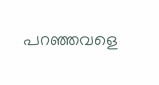പറഞ്ഞവളെ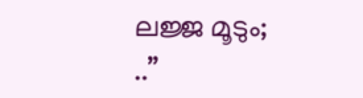ലജ്ജ മൂടും; ..”